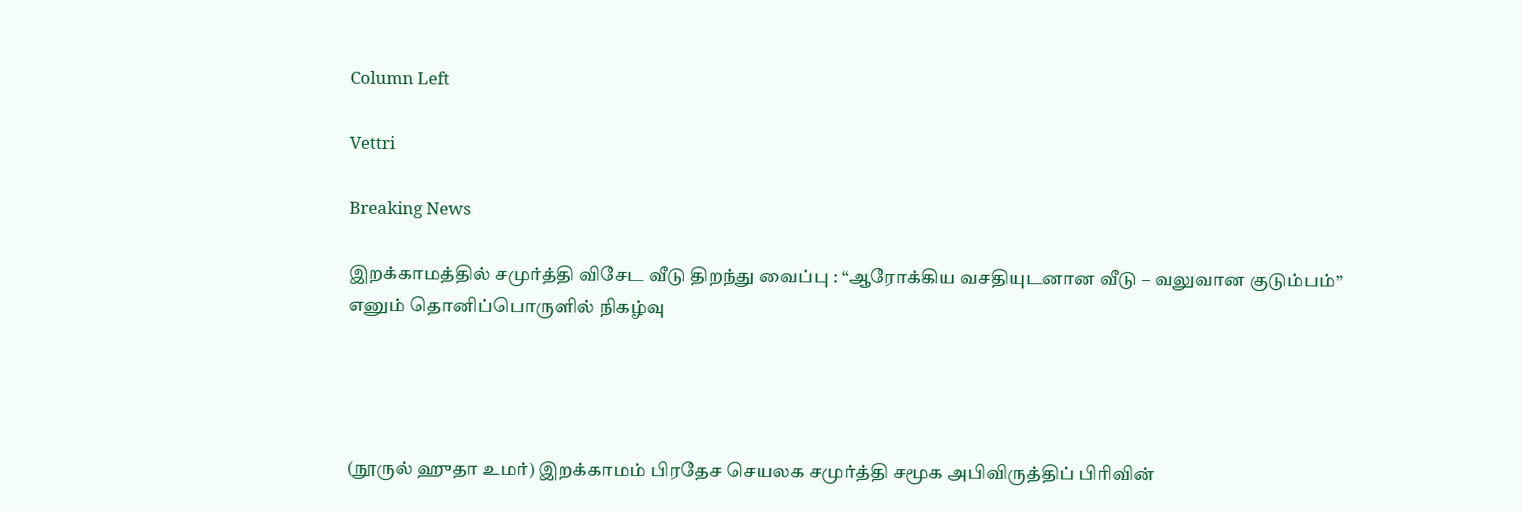Column Left

Vettri

Breaking News

இறக்காமத்தில் சமுர்த்தி விசேட வீடு திறந்து வைப்பு : “ஆரோக்கிய வசதியுடனான வீடு – வலுவான குடும்பம்” எனும் தொனிப்பொருளில் நிகழ்வு




(நூருல் ஹுதா உமர்) இறக்காமம் பிரதேச செயலக சமுர்த்தி சமூக அபிவிருத்திப் பிரிவின்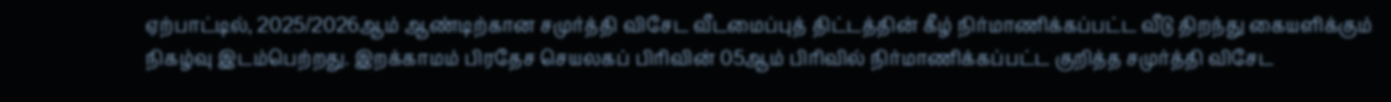ஏற்பாட்டில், 2025/2026ஆம் ஆண்டிற்கான சமுர்த்தி விசேட வீடமைப்புத் திட்டத்தின் கீழ் நிர்மாணிக்கப்பட்ட வீடு திறந்து கையளிக்கும் நிகழ்வு இடம்பெற்றது. இறக்காமம் பிரதேச செயலகப் பிரிவின் 05ஆம் பிரிவில் நிர்மாணிக்கப்பட்ட குறித்த சமுர்த்தி விசேட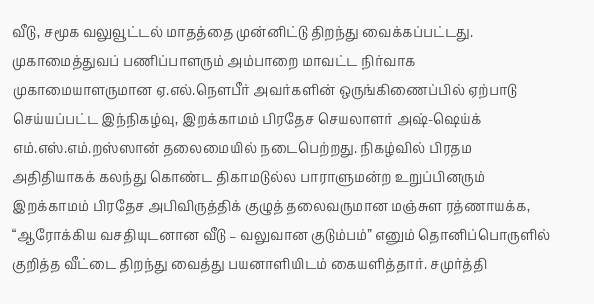வீடு, சமூக வலுவூட்டல் மாதத்தை முன்னிட்டு திறந்து வைக்கப்பட்டது. முகாமைத்துவப் பணிப்பாளரும் அம்பாறை மாவட்ட நிர்வாக முகாமையாளருமான ஏ.எல்.நெளபீர் அவர்களின் ஒருங்கிணைப்பில் ஏற்பாடு செய்யப்பட்ட இந்நிகழ்வு, இறக்காமம் பிரதேச செயலாளர் அஷ்-ஷெய்க் எம்.எஸ்.எம்.றஸ்ஸான் தலைமையில் நடைபெற்றது. நிகழ்வில் பிரதம அதிதியாகக் கலந்து கொண்ட திகாமடுல்ல பாராளுமன்ற உறுப்பினரும் இறக்காமம் பிரதேச அபிவிருத்திக் குழுத் தலைவருமான மஞ்சுள ரத்ணாயக்க, “ஆரோக்கிய வசதியுடனான வீடு – வலுவான குடும்பம்” எனும் தொனிப்பொருளில் குறித்த வீட்டை திறந்து வைத்து பயனாளியிடம் கையளித்தார். சமுர்த்தி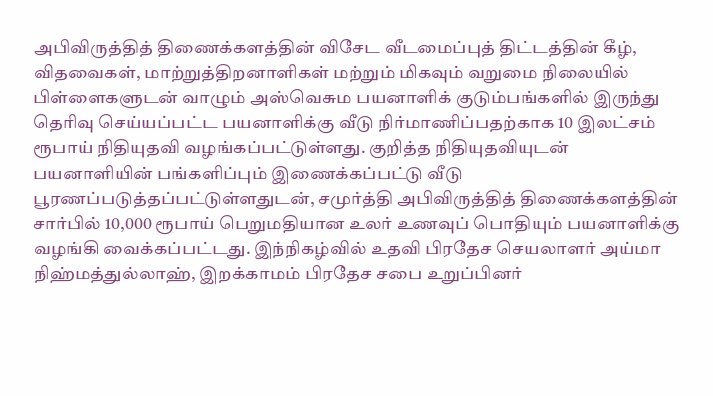அபிவிருத்தித் திணைக்களத்தின் விசேட வீடமைப்புத் திட்டத்தின் கீழ், விதவைகள், மாற்றுத்திறனாளிகள் மற்றும் மிகவும் வறுமை நிலையில் பிள்ளைகளுடன் வாழும் அஸ்வெசும பயனாளிக் குடும்பங்களில் இருந்து தெரிவு செய்யப்பட்ட பயனாளிக்கு வீடு நிர்மாணிப்பதற்காக 10 இலட்சம் ரூபாய் நிதியுதவி வழங்கப்பட்டுள்ளது. குறித்த நிதியுதவியுடன் பயனாளியின் பங்களிப்பும் இணைக்கப்பட்டு வீடு பூரணப்படுத்தப்பட்டுள்ளதுடன், சமுர்த்தி அபிவிருத்தித் திணைக்களத்தின் சார்பில் 10,000 ரூபாய் பெறுமதியான உலர் உணவுப் பொதியும் பயனாளிக்கு வழங்கி வைக்கப்பட்டது. இந்நிகழ்வில் உதவி பிரதேச செயலாளர் அய்மா நிஹ்மத்துல்லாஹ், இறக்காமம் பிரதேச சபை உறுப்பினர்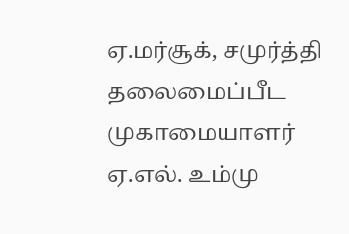ஏ.மர்சூக், சமுர்த்தி தலைமைப்பீட முகாமையாளர் ஏ.எல். உம்மு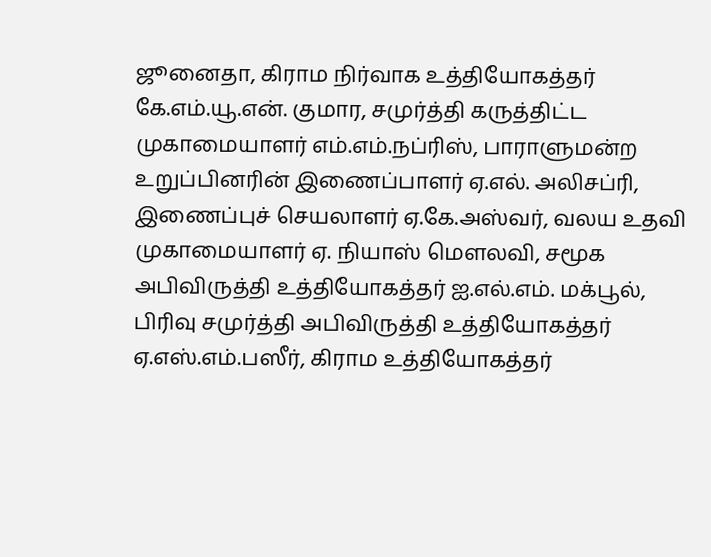ஜூனைதா, கிராம நிர்வாக உத்தியோகத்தர் கே.எம்.யூ.என். குமார, சமுர்த்தி கருத்திட்ட முகாமையாளர் எம்.எம்.நப்ரிஸ், பாராளுமன்ற உறுப்பினரின் இணைப்பாளர் ஏ.எல். அலிசப்ரி, இணைப்புச் செயலாளர் ஏ.கே.அஸ்வர், வலய உதவி முகாமையாளர் ஏ. நியாஸ் மெளலவி, சமூக அபிவிருத்தி உத்தியோகத்தர் ஐ.எல்.எம். மக்பூல், பிரிவு சமுர்த்தி அபிவிருத்தி உத்தியோகத்தர் ஏ.எஸ்.எம்.பஸீர், கிராம உத்தியோகத்தர்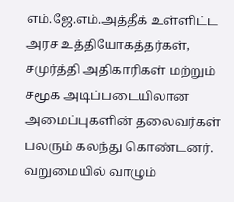எம்.ஜே.எம்.அத்தீக் உள்ளிட்ட அரச உத்தியோகத்தர்கள், சமுர்த்தி அதிகாரிகள் மற்றும் சமூக அடிப்படையிலான அமைப்புகளின் தலைவர்கள் பலரும் கலந்து கொண்டனர். வறுமையில் வாழும்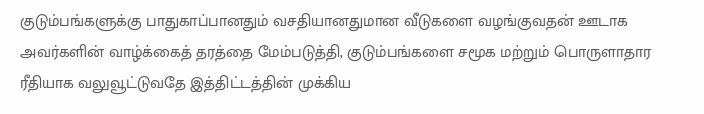குடும்பங்களுக்கு பாதுகாப்பானதும் வசதியானதுமான வீடுகளை வழங்குவதன் ஊடாக அவர்களின் வாழ்க்கைத் தரத்தை மேம்படுத்தி, குடும்பங்களை சமூக மற்றும் பொருளாதார ரீதியாக வலுவூட்டுவதே இத்திட்டத்தின் முக்கிய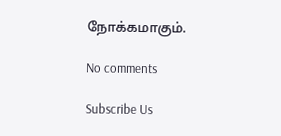நோக்கமாகும்.

No comments

Subscribe Us